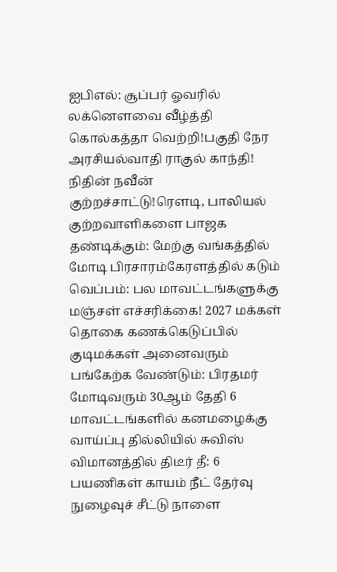ஐபிஎல்: சூப்பர் ஓவரில் லக்னௌவை வீழ்த்தி கொல்கத்தா வெற்றி!பகுதி நேர அரசியல்வாதி ராகுல் காந்தி! நிதின் நவீன் குற்றச்சாட்டு!ரெளடி, பாலியல் குற்றவாளிகளை பாஜக தண்டிக்கும்: மேற்கு வங்கத்தில் மோடி பிரசாரம்கேரளத்தில் கடும் வெப்பம்: பல மாவட்டங்களுக்கு மஞ்சள் எச்சரிக்கை! 2027 மக்கள் தொகை கணக்கெடுப்பில் குடிமக்கள் அனைவரும் பங்கேற்க வேண்டும்: பிரதமர் மோடிவரும் 30ஆம் தேதி 6 மாவட்டங்களில் கனமழைக்கு வாய்ப்பு தில்லியில் சுவிஸ் விமானத்தில் திடீர் தீ: 6 பயணிகள் காயம் நீட் தேர்வு நுழைவுச் சீட்டு நாளை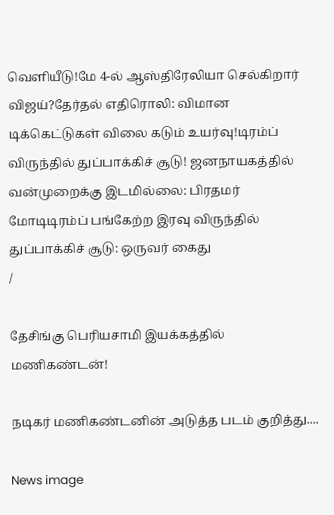வெளியீடு!மே 4-ல் ஆஸ்திரேலியா செல்கிறார் விஜய்?தேர்தல் எதிரொலி: விமான டிக்கெட்டுகள் விலை கடும் உயர்வு!டிரம்ப் விருந்தில் துப்பாக்கிச் சூடு! ஜனநாயகத்தில் வன்முறைக்கு இடமில்லை: பிரதமர் மோடிடிரம்ப் பங்கேற்ற இரவு விருந்தில் துப்பாக்கிச் சூடு: ஒருவர் கைது
/

தேசிங்கு பெரியசாமி இயக்கத்தில் மணிகண்டன்!

நடிகர் மணிகண்டனின் அடுத்த படம் குறித்து....

News image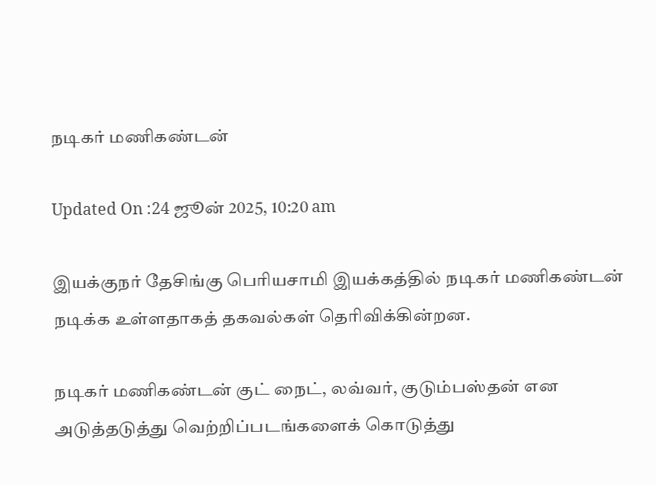நடிகர் மணிகண்டன்

Updated On :24 ஜூன் 2025, 10:20 am

இயக்குநர் தேசிங்கு பெரியசாமி இயக்கத்தில் நடிகர் மணிகண்டன் நடிக்க உள்ளதாகத் தகவல்கள் தெரிவிக்கின்றன.

நடிகர் மணிகண்டன் குட் நைட், லவ்வர், குடும்பஸ்தன் என அடுத்தடுத்து வெற்றிப்படங்களைக் கொடுத்து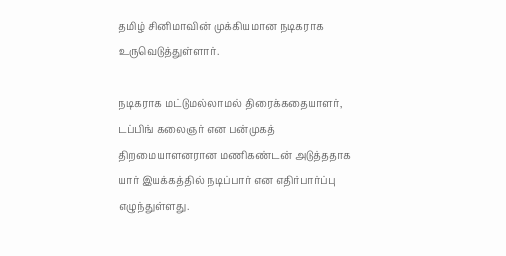தமிழ் சினிமாவின் முக்கியமான நடிகராக உருவெடுத்துள்ளார்.

நடிகராக மட்டுமல்லாமல் திரைக்கதையாளர், டப்பிங் கலைஞர் என பன்முகத் திறமையாளனரான மணிகண்டன் அடுத்ததாக யார் இயக்கத்தில் நடிப்பார் என எதிர்பார்ப்பு எழுந்துள்ளது.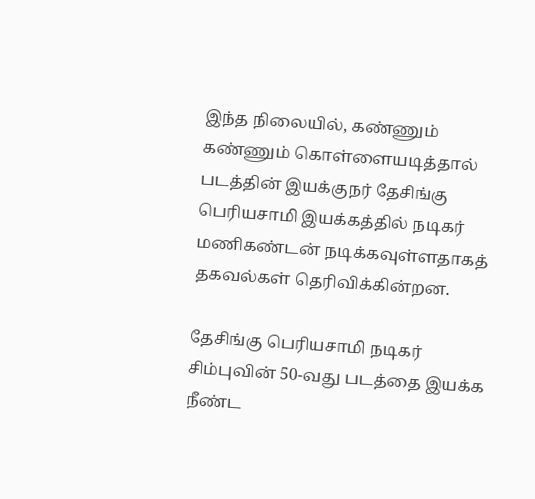இந்த நிலையில், கண்ணும் கண்ணும் கொள்ளையடித்தால் படத்தின் இயக்குநர் தேசிங்கு பெரியசாமி இயக்கத்தில் நடிகர் மணிகண்டன் நடிக்கவுள்ளதாகத் தகவல்கள் தெரிவிக்கின்றன.

தேசிங்கு பெரியசாமி நடிகர் சிம்புவின் 50-வது படத்தை இயக்க நீண்ட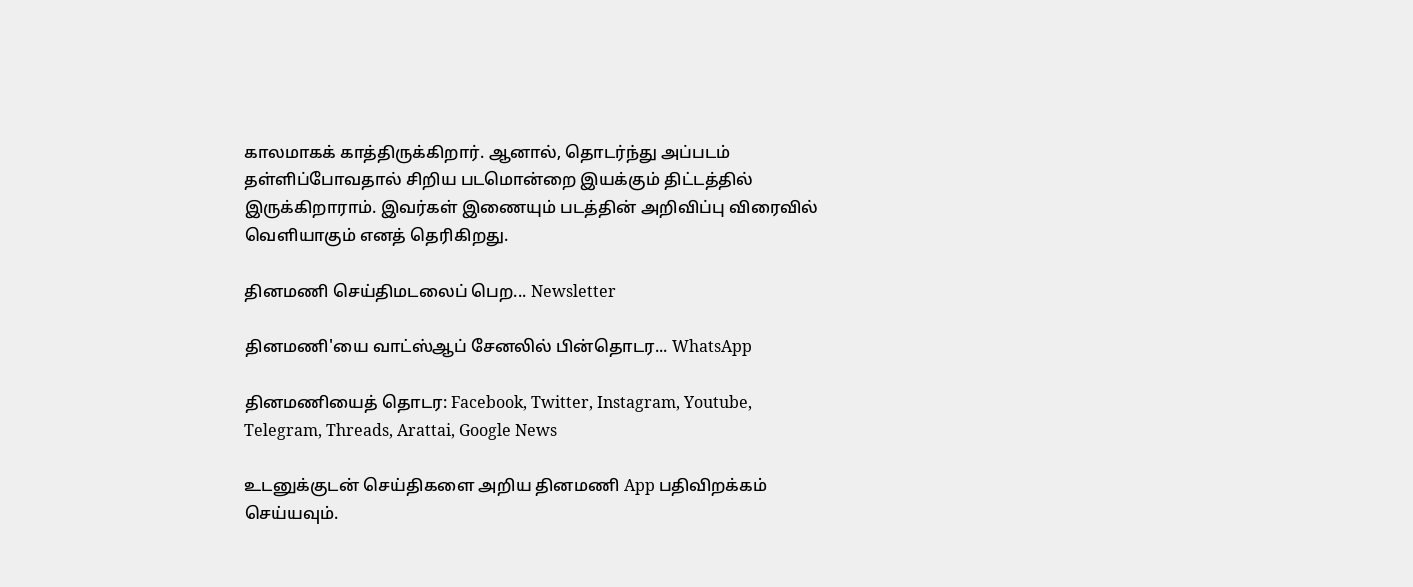காலமாகக் காத்திருக்கிறார். ஆனால், தொடர்ந்து அப்படம் தள்ளிப்போவதால் சிறிய படமொன்றை இயக்கும் திட்டத்தில் இருக்கிறாராம். இவர்கள் இணையும் படத்தின் அறிவிப்பு விரைவில் வெளியாகும் எனத் தெரிகிறது.

தினமணி செய்திமடலைப் பெற... Newsletter

தினமணி'யை வாட்ஸ்ஆப் சேனலில் பின்தொடர... WhatsApp

தினமணியைத் தொடர: Facebook, Twitter, Instagram, Youtube, Telegram, Threads, Arattai, Google News

உடனுக்குடன் செய்திகளை அறிய தினமணி App பதிவிறக்கம் செய்யவும்.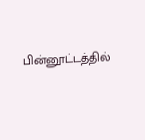பின்னூட்டத்தில்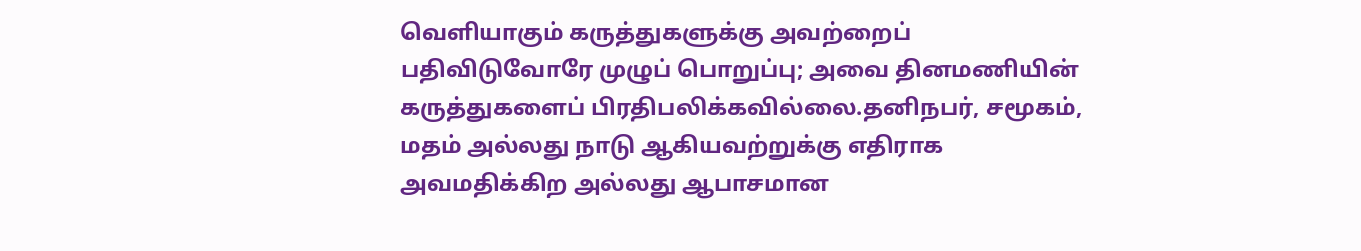வெளியாகும் கருத்துகளுக்கு அவற்றைப் பதிவிடுவோரே முழுப் பொறுப்பு; அவை தினமணியின் கருத்துகளைப் பிரதிபலிக்கவில்லை.தனிநபர், சமூகம், மதம் அல்லது நாடு ஆகியவற்றுக்கு எதிராக அவமதிக்கிற அல்லது ஆபாசமான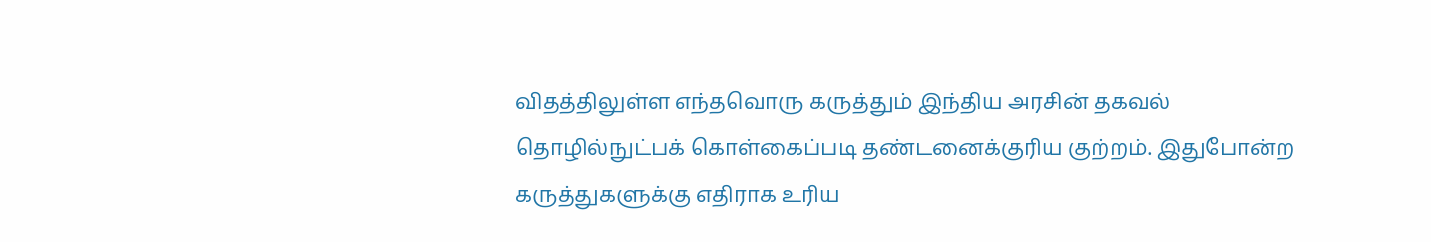விதத்திலுள்ள எந்தவொரு கருத்தும் இந்திய அரசின் தகவல் தொழில்நுட்பக் கொள்கைப்படி தண்டனைக்குரிய குற்றம். இதுபோன்ற கருத்துகளுக்கு எதிராக உரிய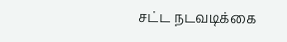சட்ட நடவடிக்கை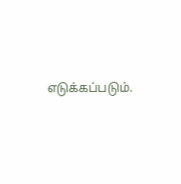எடுக்கப்படும்.